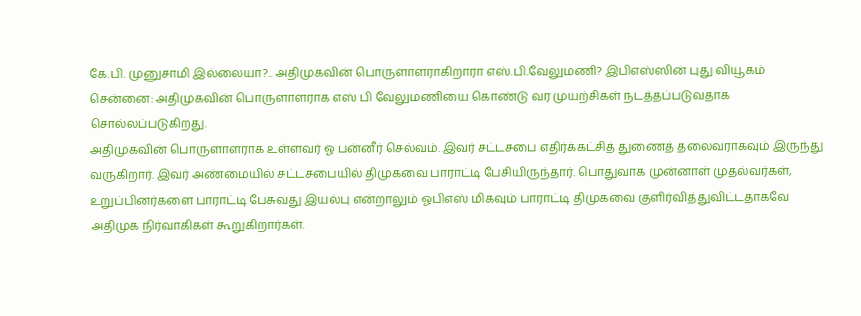கே.பி. முனுசாமி இல்லையா?.. அதிமுகவின் பொருளாளராகிறாரா எஸ்.பி.வேலுமணி? இபிஎஸ்ஸின் புது வியூகம்
சென்னை: அதிமுகவின் பொருளாளராக எஸ் பி வேலுமணியை கொண்டு வர முயற்சிகள் நடத்தப்படுவதாக சொல்லப்படுகிறது.
அதிமுகவின் பொருளாளராக உள்ளவர் ஓ பன்னீர் செல்வம். இவர் சட்டசபை எதிர்க்கட்சித் துணைத் தலைவராகவும் இருந்து வருகிறார். இவர் அண்மையில் சட்டசபையில் திமுகவை பாராட்டி பேசியிருந்தார். பொதுவாக முன்னாள் முதல்வர்கள், உறுப்பினர்களை பாராட்டி பேசுவது இயல்பு என்றாலும் ஓபிஎஸ் மிகவும் பாராட்டி திமுகவை குளிர்வித்துவிட்டதாகவே அதிமுக நிர்வாகிகள் கூறுகிறார்கள்.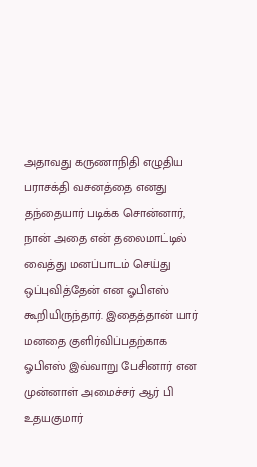அதாவது கருணாநிதி எழுதிய பராசக்தி வசனத்தை எனது தந்தையார் படிக்க சொன்னார், நான் அதை என் தலைமாட்டில் வைத்து மனப்பாடம் செய்து ஒப்புவித்தேன் என ஓபிஎஸ் கூறியிருந்தார். இதைத்தான் யார் மனதை குளிர்விப்பதற்காக ஓபிஎஸ் இவ்வாறு பேசினார் என முன்னாள் அமைச்சர் ஆர் பி உதயகுமார்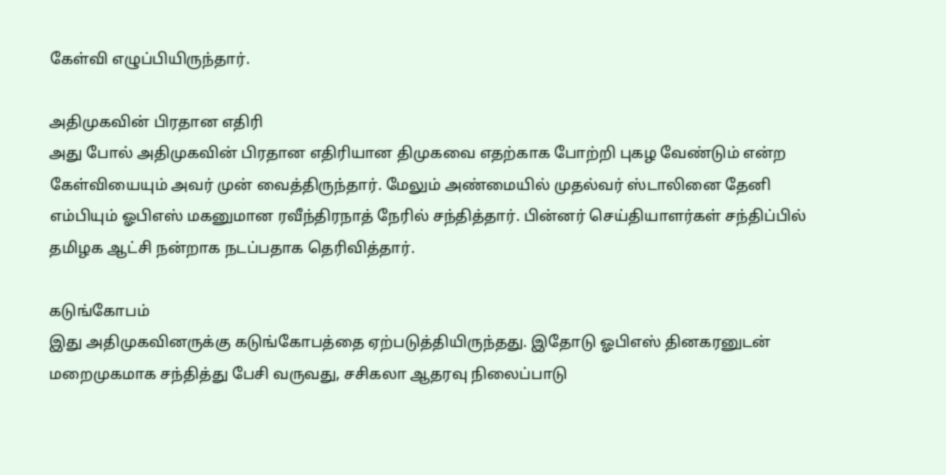கேள்வி எழுப்பியிருந்தார்.

அதிமுகவின் பிரதான எதிரி
அது போல் அதிமுகவின் பிரதான எதிரியான திமுகவை எதற்காக போற்றி புகழ வேண்டும் என்ற கேள்வியையும் அவர் முன் வைத்திருந்தார். மேலும் அண்மையில் முதல்வர் ஸ்டாலினை தேனி எம்பியும் ஓபிஎஸ் மகனுமான ரவீந்திரநாத் நேரில் சந்தித்தார். பின்னர் செய்தியாளர்கள் சந்திப்பில் தமிழக ஆட்சி நன்றாக நடப்பதாக தெரிவித்தார்.

கடுங்கோபம்
இது அதிமுகவினருக்கு கடுங்கோபத்தை ஏற்படுத்தியிருந்தது. இதோடு ஓபிஎஸ் தினகரனுடன் மறைமுகமாக சந்தித்து பேசி வருவது, சசிகலா ஆதரவு நிலைப்பாடு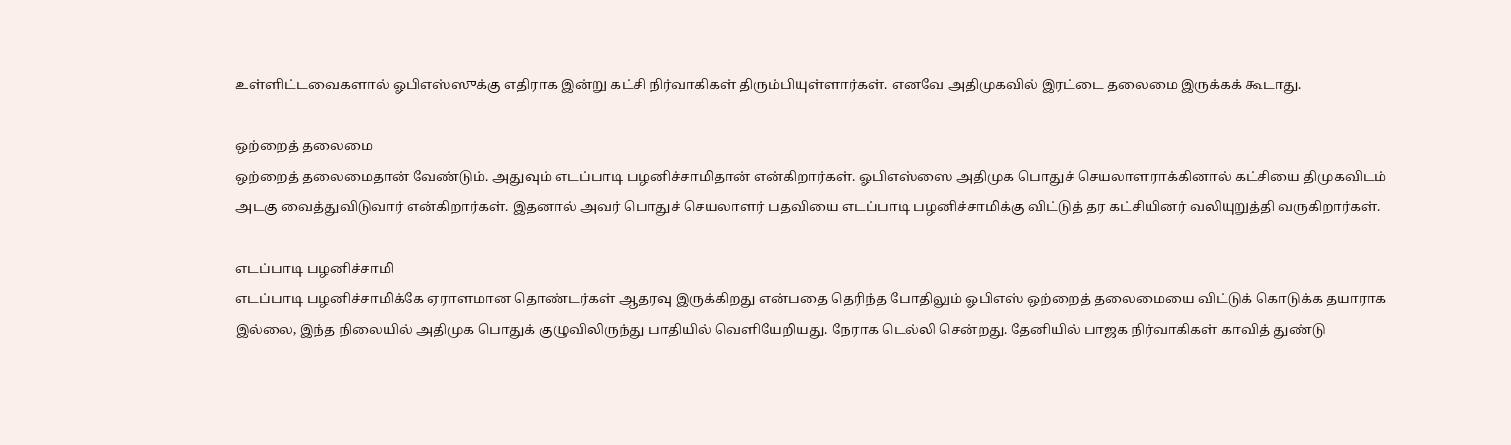உள்ளிட்டவைகளால் ஓபிஎஸ்ஸுக்கு எதிராக இன்று கட்சி நிர்வாகிகள் திரும்பியுள்ளார்கள். எனவே அதிமுகவில் இரட்டை தலைமை இருக்கக் கூடாது.

ஒற்றைத் தலைமை
ஒற்றைத் தலைமைதான் வேண்டும். அதுவும் எடப்பாடி பழனிச்சாமிதான் என்கிறார்கள். ஓபிஎஸ்ஸை அதிமுக பொதுச் செயலாளராக்கினால் கட்சியை திமுகவிடம் அடகு வைத்துவிடுவார் என்கிறார்கள். இதனால் அவர் பொதுச் செயலாளர் பதவியை எடப்பாடி பழனிச்சாமிக்கு விட்டுத் தர கட்சியினர் வலியுறுத்தி வருகிறார்கள்.

எடப்பாடி பழனிச்சாமி
எடப்பாடி பழனிச்சாமிக்கே ஏராளமான தொண்டர்கள் ஆதரவு இருக்கிறது என்பதை தெரிந்த போதிலும் ஓபிஎஸ் ஒற்றைத் தலைமையை விட்டுக் கொடுக்க தயாராக இல்லை, இந்த நிலையில் அதிமுக பொதுக் குழுவிலிருந்து பாதியில் வெளியேறியது. நேராக டெல்லி சென்றது. தேனியில் பாஜக நிர்வாகிகள் காவித் துண்டு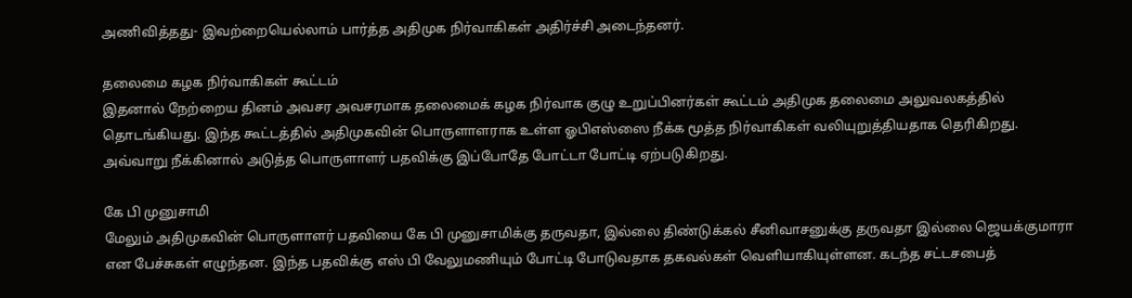அணிவித்தது- இவற்றையெல்லாம் பார்த்த அதிமுக நிர்வாகிகள் அதிர்ச்சி அடைந்தனர்.

தலைமை கழக நிர்வாகிகள் கூட்டம்
இதனால் நேற்றைய தினம் அவசர அவசரமாக தலைமைக் கழக நிர்வாக குழு உறுப்பினர்கள் கூட்டம் அதிமுக தலைமை அலுவலகத்தில் தொடங்கியது. இந்த கூட்டத்தில் அதிமுகவின் பொருளாளராக உள்ள ஓபிஎஸ்ஸை நீக்க மூத்த நிர்வாகிகள் வலியுறுத்தியதாக தெரிகிறது. அவ்வாறு நீக்கினால் அடுத்த பொருளாளர் பதவிக்கு இப்போதே போட்டா போட்டி ஏற்படுகிறது.

கே பி முனுசாமி
மேலும் அதிமுகவின் பொருளாளர் பதவியை கே பி முனுசாமிக்கு தருவதா, இல்லை திண்டுக்கல் சீனிவாசனுக்கு தருவதா இல்லை ஜெயக்குமாரா என பேச்சுகள் எழுந்தன. இந்த பதவிக்கு எஸ் பி வேலுமணியும் போட்டி போடுவதாக தகவல்கள் வெளியாகியுள்ளன. கடந்த சட்டசபைத்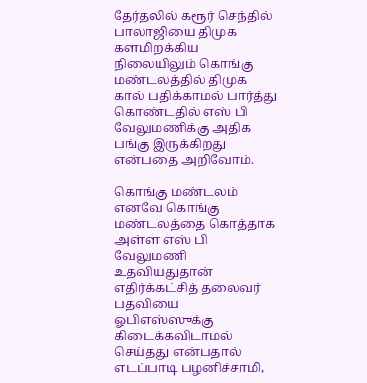தேர்தலில் கரூர் செந்தில் பாலாஜியை திமுக களமிறக்கிய நிலையிலும் கொங்கு மண்டலத்தில் திமுக கால் பதிக்காமல் பார்த்து கொண்டதில் எஸ் பி வேலுமணிக்கு அதிக பங்கு இருக்கிறது என்பதை அறிவோம்.

கொங்கு மண்டலம்
எனவே கொங்கு மண்டலத்தை கொத்தாக அள்ள எஸ் பி வேலுமணி உதவியதுதான் எதிர்க்கட்சித் தலைவர் பதவியை ஓபிஎஸ்ஸுக்கு கிடைக்கவிடாமல் செய்தது என்பதால் எடப்பாடி பழனிச்சாமி,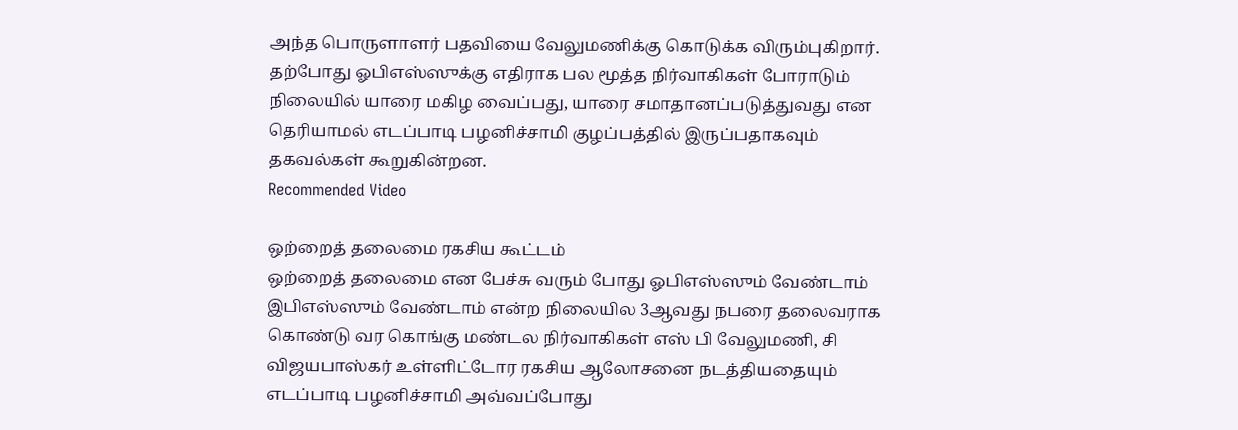அந்த பொருளாளர் பதவியை வேலுமணிக்கு கொடுக்க விரும்புகிறார். தற்போது ஓபிஎஸ்ஸுக்கு எதிராக பல மூத்த நிர்வாகிகள் போராடும் நிலையில் யாரை மகிழ வைப்பது, யாரை சமாதானப்படுத்துவது என தெரியாமல் எடப்பாடி பழனிச்சாமி குழப்பத்தில் இருப்பதாகவும் தகவல்கள் கூறுகின்றன.
Recommended Video

ஒற்றைத் தலைமை ரகசிய கூட்டம்
ஒற்றைத் தலைமை என பேச்சு வரும் போது ஓபிஎஸ்ஸும் வேண்டாம் இபிஎஸ்ஸும் வேண்டாம் என்ற நிலையில 3ஆவது நபரை தலைவராக கொண்டு வர கொங்கு மண்டல நிர்வாகிகள் எஸ் பி வேலுமணி, சி விஜயபாஸ்கர் உள்ளிட்டோர ரகசிய ஆலோசனை நடத்தியதையும் எடப்பாடி பழனிச்சாமி அவ்வப்போது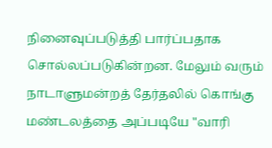நினைவுப்படுத்தி பார்ப்பதாக சொல்லப்படுகின்றன. மேலும் வரும் நாடாளுமன்றத் தேர்தலில் கொங்கு மண்டலத்தை அப்படியே "வாரி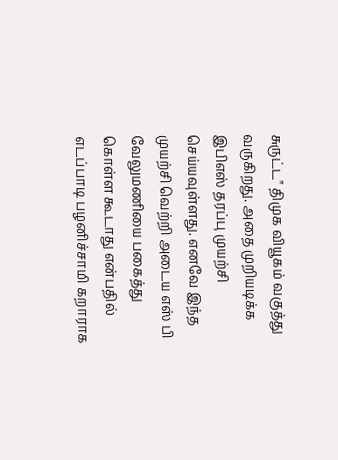சுருட்ட" திமுக வியூகம் வகுத்து வருகிறது. அதை முறியடிக்க இபிஎஸ் தரப்பு முயற்சி செய்யவுள்ளது. எனவே இந்த முயற்சி வெற்றி அடைய எஸ் பி வேலுமணியை பகைத்து கொள்ள கூடாது என்பதில் எடப்பாடி பழனிச்சாமி கறாராக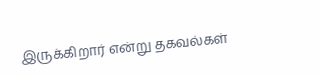இருக்கிறார் என்று தகவல்கள்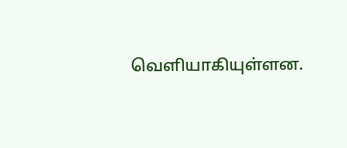வெளியாகியுள்ளன.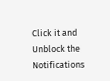Click it and Unblock the Notifications